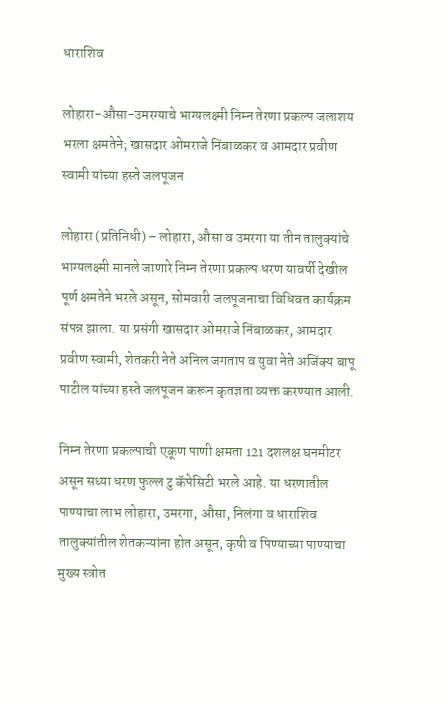धाराशिव

लोहारा-औसा-उमरग्याचे भाग्यलक्ष्मी निम्न तेरणा प्रकल्प जलाशय भरला क्षमतेने; खासदार ओमराजे निंबाळकर व आमदार प्रवीण स्वामी यांच्या हस्ते जलपूजन

लोहारा (प्रतिनिधी) – लोहारा, औसा व उमरगा या तीन तालुक्यांचे भाग्यलक्ष्मी मानले जाणारे निम्न तेरणा प्रकल्प धरण यावर्षी देखील पूर्ण क्षमतेने भरले असून, सोमवारी जलपूजनाचा विधिवत कार्यक्रम संपन्न झाला. या प्रसंगी खासदार ओमराजे निंबाळकर, आमदार प्रवीण स्वामी, शेतकरी नेते अनिल जगताप व युवा नेते अजिंक्य बापू पाटील यांच्या हस्ते जलपूजन करून कृतज्ञता व्यक्त करण्यात आली.

निम्न तेरणा प्रकल्पाची एकूण पाणी क्षमता 121 दशलक्ष घनमीटर असून सध्या धरण फुल्ल टु कॅपेसिटी भरले आहे. या धरणातील पाण्याचा लाभ लोहारा, उमरगा, औसा, निलंगा व धाराशिव तालुक्यांतील शेतकऱ्यांना होत असून, कृषी व पिण्याच्या पाण्याचा मुख्य स्त्रोत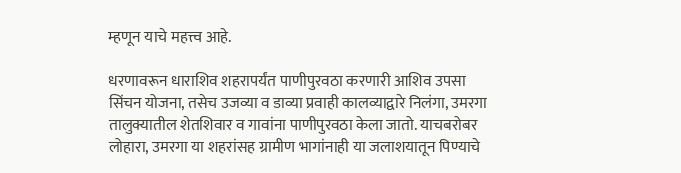म्हणून याचे महत्त्व आहे.

धरणावरून धाराशिव शहरापर्यंत पाणीपुरवठा करणारी आशिव उपसा सिंचन योजना, तसेच उजव्या व डाव्या प्रवाही कालव्याद्वारे निलंगा, उमरगा तालुक्यातील शेतशिवार व गावांना पाणीपुरवठा केला जातो. याचबरोबर लोहारा, उमरगा या शहरांसह ग्रामीण भागांनाही या जलाशयातून पिण्याचे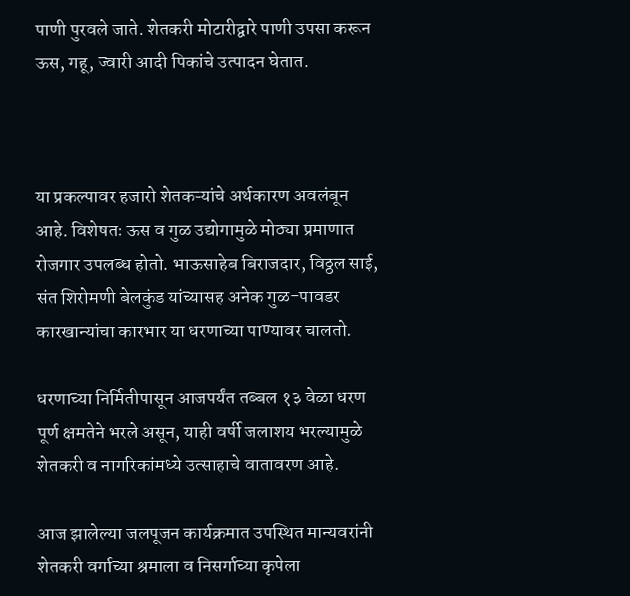पाणी पुरवले जाते. शेतकरी मोटारीद्वारे पाणी उपसा करून ऊस, गहू, ज्वारी आदी पिकांचे उत्पादन घेतात.



या प्रकल्पावर हजारो शेतकऱ्यांचे अर्थकारण अवलंबून आहे. विशेषतः ऊस व गुळ उद्योगामुळे मोठ्या प्रमाणात रोजगार उपलब्ध होतो. भाऊसाहेब बिराजदार, विठ्ठल साई, संत शिरोमणी बेलकुंड यांच्यासह अनेक गुळ-पावडर कारखान्यांचा कारभार या धरणाच्या पाण्यावर चालतो.

धरणाच्या निर्मितीपासून आजपर्यंत तब्बल १३ वेळा धरण पूर्ण क्षमतेने भरले असून, याही वर्षी जलाशय भरल्यामुळे शेतकरी व नागरिकांमध्ये उत्साहाचे वातावरण आहे.

आज झालेल्या जलपूजन कार्यक्रमात उपस्थित मान्यवरांनी शेतकरी वर्गाच्या श्रमाला व निसर्गाच्या कृपेला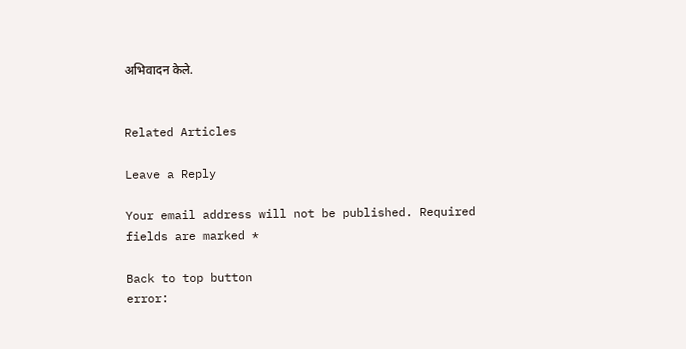अभिवादन केले.


Related Articles

Leave a Reply

Your email address will not be published. Required fields are marked *

Back to top button
error: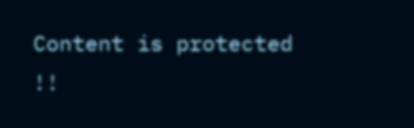Content is protected !!